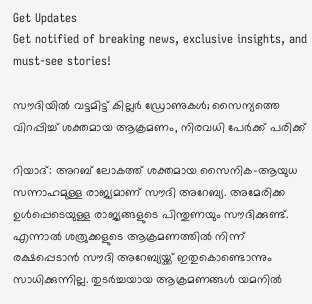Get Updates
Get notified of breaking news, exclusive insights, and must-see stories!

സൗദിയില്‍ വട്ടമിട്ട് കില്ലര്‍ ഡ്രോണുകള്‍; സൈന്യത്തെ വിറപ്പിച്ച് ശക്തമായ ആക്രമണം, നിരവധി പേര്‍ക്ക് പരിക്ക്

റിയാദ്: അറബ് ലോകത്ത് ശക്തമായ സൈനിക-ആയുധ സന്നാഹമുള്ള രാജ്യമാണ് സൗദി അറേബ്യ. അമേരിക്ക ഉള്‍പ്പെടെയുള്ള രാജ്യങ്ങളുടെ പിന്തുണയും സൗദിക്കുണ്ട്. എന്നാല്‍ ശത്രുക്കളുടെ ആക്രമണത്തില്‍ നിന്ന് രക്ഷപ്പെടാന്‍ സൗദി അറേബ്യയ്ക്ക് ഇതുകൊണ്ടൊന്നും സാധിക്കുന്നില്ല. തുടര്‍ച്ചയായ ആക്രമണങ്ങള്‍ യമനില്‍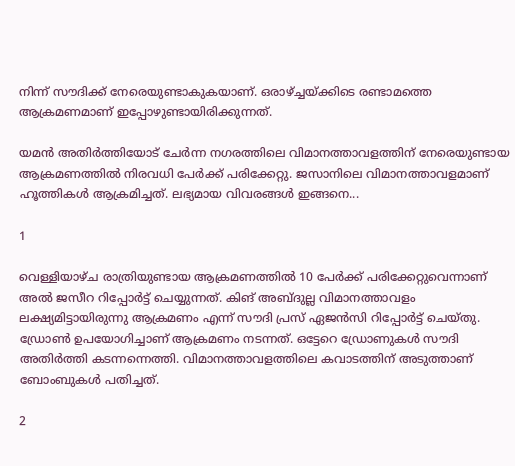നിന്ന് സൗദിക്ക് നേരെയുണ്ടാകുകയാണ്. ഒരാഴ്ച്ചയ്ക്കിടെ രണ്ടാമത്തെ ആക്രമണമാണ് ഇപ്പോഴുണ്ടായിരിക്കുന്നത്.

യമന്‍ അതിര്‍ത്തിയോട് ചേര്‍ന്ന നഗരത്തിലെ വിമാനത്താവളത്തിന് നേരെയുണ്ടായ ആക്രമണത്തില്‍ നിരവധി പേര്‍ക്ക് പരിക്കേറ്റു. ജസാനിലെ വിമാനത്താവളമാണ് ഹൂത്തികള്‍ ആക്രമിച്ചത്. ലഭ്യമായ വിവരങ്ങള്‍ ഇങ്ങനെ...

1

വെള്ളിയാഴ്ച രാത്രിയുണ്ടായ ആക്രമണത്തില്‍ 10 പേര്‍ക്ക് പരിക്കേറ്റുവെന്നാണ് അല്‍ ജസീറ റിപ്പോര്‍ട്ട് ചെയ്യുന്നത്. കിങ് അബ്ദുല്ല വിമാനത്താവളം ലക്ഷ്യമിട്ടായിരുന്നു ആക്രമണം എന്ന് സൗദി പ്രസ് ഏജന്‍സി റിപ്പോര്‍ട്ട് ചെയ്തു. ഡ്രോണ്‍ ഉപയോഗിച്ചാണ് ആക്രമണം നടന്നത്. ഒട്ടേറെ ഡ്രോണുകള്‍ സൗദി അതിര്‍ത്തി കടന്നന്നെത്തി. വിമാനത്താവളത്തിലെ കവാടത്തിന് അടുത്താണ് ബോംബുകള്‍ പതിച്ചത്.

2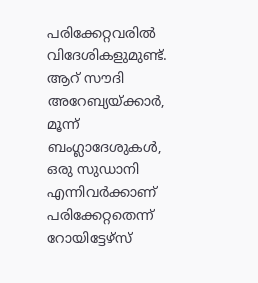പരിക്കേറ്റവരില്‍ വിദേശികളുമുണ്ട്. ആറ് സൗദി അറേബ്യയ്ക്കാര്‍, മൂന്ന് ബംഗ്ലാദേശുകള്‍, ഒരു സുഡാനി എന്നിവര്‍ക്കാണ് പരിക്കേറ്റതെന്ന് റോയിട്ടേഴ്‌സ്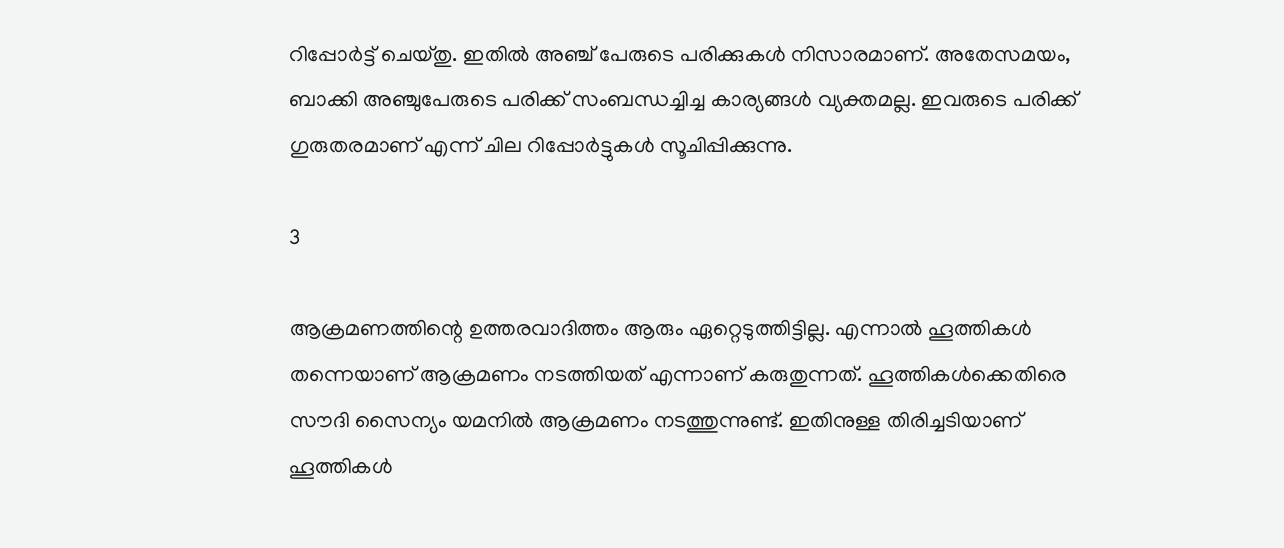റിപ്പോര്‍ട്ട് ചെയ്തു. ഇതില്‍ അഞ്ച് പേരുടെ പരിക്കുകള്‍ നിസാരമാണ്. അതേസമയം, ബാക്കി അഞ്ചുപേരുടെ പരിക്ക് സംബന്ധച്ചിച്ച കാര്യങ്ങള്‍ വ്യക്തമല്ല. ഇവരുടെ പരിക്ക് ഗുരുതരമാണ് എന്ന് ചില റിപ്പോര്‍ട്ടുകള്‍ സൂചിപ്പിക്കുന്നു.

3

ആക്രമണത്തിന്റെ ഉത്തരവാദിത്തം ആരും ഏറ്റെടുത്തിട്ടില്ല. എന്നാല്‍ ഹൂത്തികള്‍ തന്നെയാണ് ആക്രമണം നടത്തിയത് എന്നാണ് കരുതുന്നത്. ഹൂത്തികള്‍ക്കെതിരെ സൗദി സൈന്യം യമനില്‍ ആക്രമണം നടത്തുന്നുണ്ട്. ഇതിനുള്ള തിരിച്ചടിയാണ് ഹൂത്തികള്‍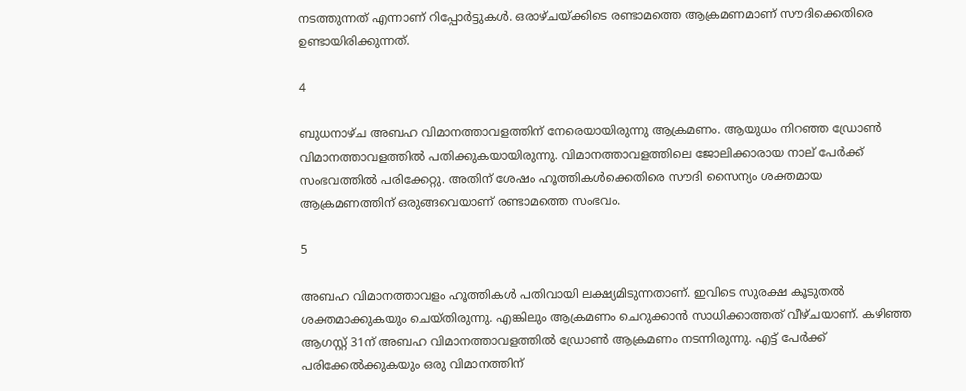നടത്തുന്നത് എന്നാണ് റിപ്പോര്‍ട്ടുകള്‍. ഒരാഴ്ചയ്ക്കിടെ രണ്ടാമത്തെ ആക്രമണമാണ് സൗദിക്കെതിരെ ഉണ്ടായിരിക്കുന്നത്.

4

ബുധനാഴ്ച അബഹ വിമാനത്താവളത്തിന് നേരെയായിരുന്നു ആക്രമണം. ആയുധം നിറഞ്ഞ ഡ്രോണ്‍ വിമാനത്താവളത്തില്‍ പതിക്കുകയായിരുന്നു. വിമാനത്താവളത്തിലെ ജോലിക്കാരായ നാല് പേര്‍ക്ക് സംഭവത്തില്‍ പരിക്കേറ്റു. അതിന് ശേഷം ഹൂത്തികള്‍ക്കെതിരെ സൗദി സൈന്യം ശക്തമായ ആക്രമണത്തിന് ഒരുങ്ങവെയാണ് രണ്ടാമത്തെ സംഭവം.

5

അബഹ വിമാനത്താവളം ഹൂത്തികള്‍ പതിവായി ലക്ഷ്യമിടുന്നതാണ്. ഇവിടെ സുരക്ഷ കൂടുതല്‍ ശക്തമാക്കുകയും ചെയ്തിരുന്നു. എങ്കിലും ആക്രമണം ചെറുക്കാന്‍ സാധിക്കാത്തത് വീഴ്ചയാണ്. കഴിഞ്ഞ ആഗസ്റ്റ് 31ന് അബഹ വിമാനത്താവളത്തില്‍ ഡ്രോണ്‍ ആക്രമണം നടന്നിരുന്നു. എട്ട് പേര്‍ക്ക് പരിക്കേല്‍ക്കുകയും ഒരു വിമാനത്തിന്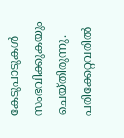കേടുപാടുകള്‍ സംഭവിക്കുകയും ചെയ്തിരുന്നു. പരിക്കേറ്റവരില്‍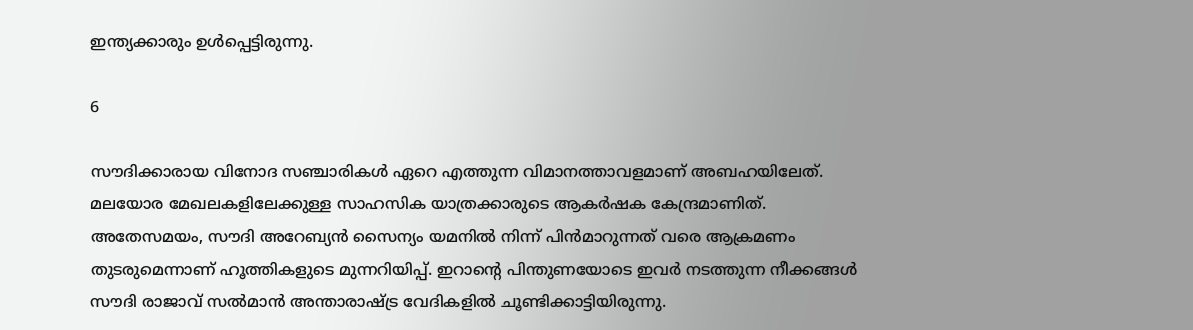ഇന്ത്യക്കാരും ഉള്‍പ്പെട്ടിരുന്നു.

6

സൗദിക്കാരായ വിനോദ സഞ്ചാരികള്‍ ഏറെ എത്തുന്ന വിമാനത്താവളമാണ് അബഹയിലേത്. മലയോര മേഖലകളിലേക്കുള്ള സാഹസിക യാത്രക്കാരുടെ ആകര്‍ഷക കേന്ദ്രമാണിത്. അതേസമയം, സൗദി അറേബ്യന്‍ സൈന്യം യമനില്‍ നിന്ന് പിന്‍മാറുന്നത് വരെ ആക്രമണം തുടരുമെന്നാണ് ഹൂത്തികളുടെ മുന്നറിയിപ്പ്. ഇറാന്റെ പിന്തുണയോടെ ഇവര്‍ നടത്തുന്ന നീക്കങ്ങള്‍ സൗദി രാജാവ് സല്‍മാന്‍ അന്താരാഷ്ട്ര വേദികളില്‍ ചൂണ്ടിക്കാട്ടിയിരുന്നു.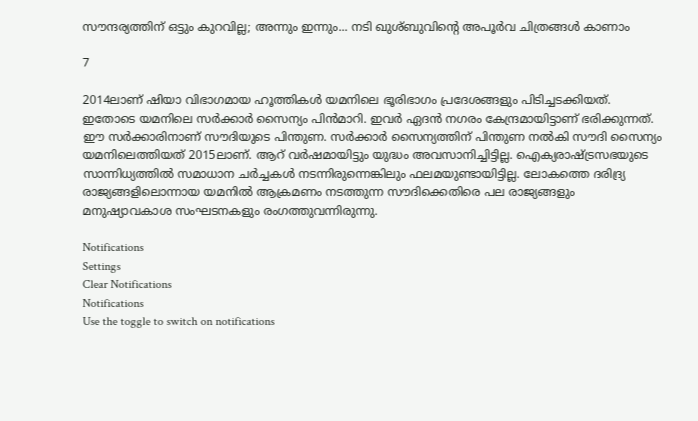സൗന്ദര്യത്തിന് ഒട്ടും കുറവില്ല; അന്നും ഇന്നും... നടി ഖുശ്ബുവിന്റെ അപൂര്‍വ ചിത്രങ്ങള്‍ കാണാം

7

2014ലാണ് ഷിയാ വിഭാഗമായ ഹൂത്തികള്‍ യമനിലെ ഭൂരിഭാഗം പ്രദേശങ്ങളും പിടിച്ചടക്കിയത്. ഇതോടെ യമനിലെ സര്‍ക്കാര്‍ സൈന്യം പിന്‍മാറി. ഇവര്‍ ഏദന്‍ നഗരം കേന്ദ്രമായിട്ടാണ് ഭരിക്കുന്നത്. ഈ സര്‍ക്കാരിനാണ് സൗദിയുടെ പിന്തുണ. സര്‍ക്കാര്‍ സൈന്യത്തിന് പിന്തുണ നല്‍കി സൗദി സൈന്യം യമനിലെത്തിയത് 2015ലാണ്. ആറ് വര്‍ഷമായിട്ടും യുദ്ധം അവസാനിച്ചിട്ടില്ല. ഐക്യരാഷ്ട്രസഭയുടെ സാന്നിധ്യത്തില്‍ സമാധാന ചര്‍ച്ചകള്‍ നടന്നിരുന്നെങ്കിലും ഫലമയുണ്ടായിട്ടില്ല. ലോകത്തെ ദരിദ്ര്യ രാജ്യങ്ങളിലൊന്നായ യമനില്‍ ആക്രമണം നടത്തുന്ന സൗദിക്കെതിരെ പല രാജ്യങ്ങളും മനുഷ്യാവകാശ സംഘടനകളും രംഗത്തുവന്നിരുന്നു.

Notifications
Settings
Clear Notifications
Notifications
Use the toggle to switch on notifications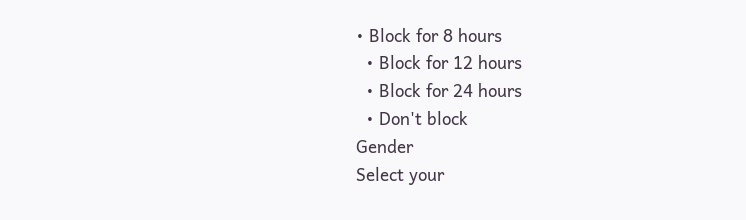• Block for 8 hours
  • Block for 12 hours
  • Block for 24 hours
  • Don't block
Gender
Select your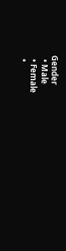Gender
  • Male
  • Female
  •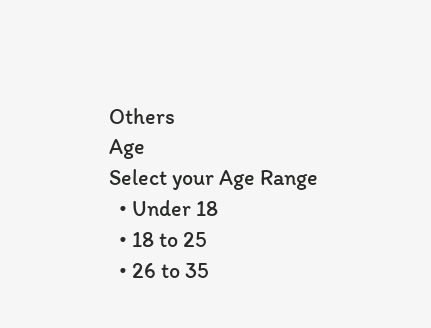Others
Age
Select your Age Range
  • Under 18
  • 18 to 25
  • 26 to 35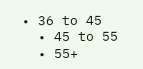• 36 to 45
  • 45 to 55
  • 55+